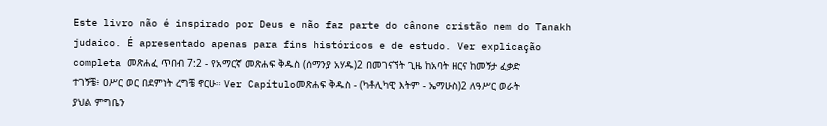Este livro não é inspirado por Deus e não faz parte do cânone cristão nem do Tanakh judaico. É apresentado apenas para fins históricos e de estudo. Ver explicação completa መጽሐፈ ጥበብ 7:2 - የአማርኛ መጽሐፍ ቅዱስ (ሰማንያ አሃዱ)2 በመገናኘት ጊዜ ከአባት ዘርና ከመኝታ ፈቃድ ተገኝቼ፥ ዐሥር ወር በደምነት ረግቼ ኖርሁ። Ver Capítuloመጽሐፍ ቅዱስ - (ካቶሊካዊ እትም - ኤማሁስ)2 ለዓሥር ወራት ያህል ምግቤን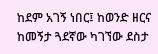ከደም አገኝ ነበር፤ ከወንድ ዘርና ከመኝታ ጓደኛው ካገኘው ደስታ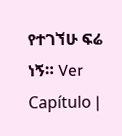የተገኘሁ ፍሬ ነኝ። Ver Capítulo |